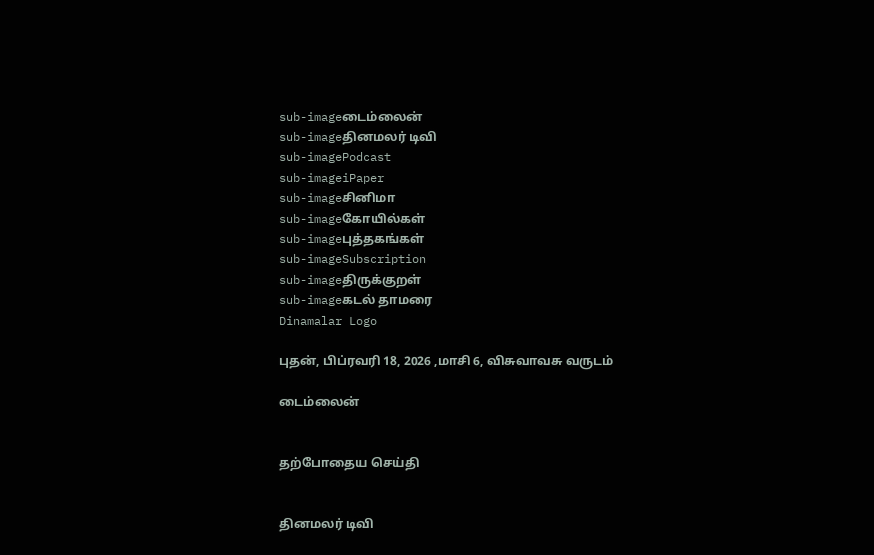sub-imageடைம்லைன்
sub-imageதினமலர் டிவி
sub-imagePodcast
sub-imageiPaper
sub-imageசினிமா
sub-imageகோயில்கள்
sub-imageபுத்தகங்கள்
sub-imageSubscription
sub-imageதிருக்குறள்
sub-imageகடல் தாமரை
Dinamalar Logo

புதன், பிப்ரவரி 18, 2026 ,மாசி 6, விசுவாவசு வருடம்

டைம்லைன்


தற்போதைய செய்தி


தினமலர் டிவி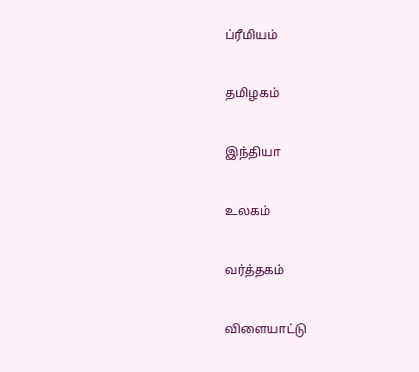ப்ரீமியம்


தமிழகம்


இந்தியா


உலகம்


வர்த்தகம்


விளையாட்டு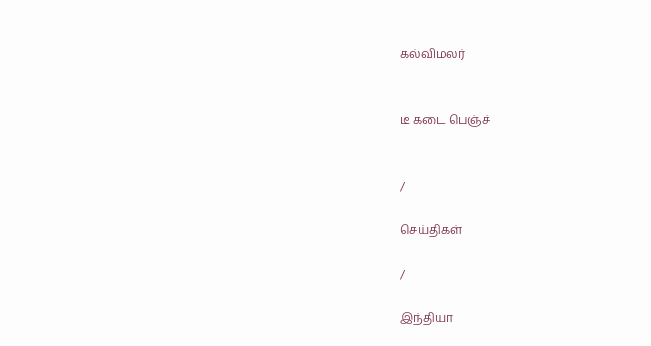கல்விமலர்


டீ கடை பெஞ்ச்


/

செய்திகள்

/

இந்தியா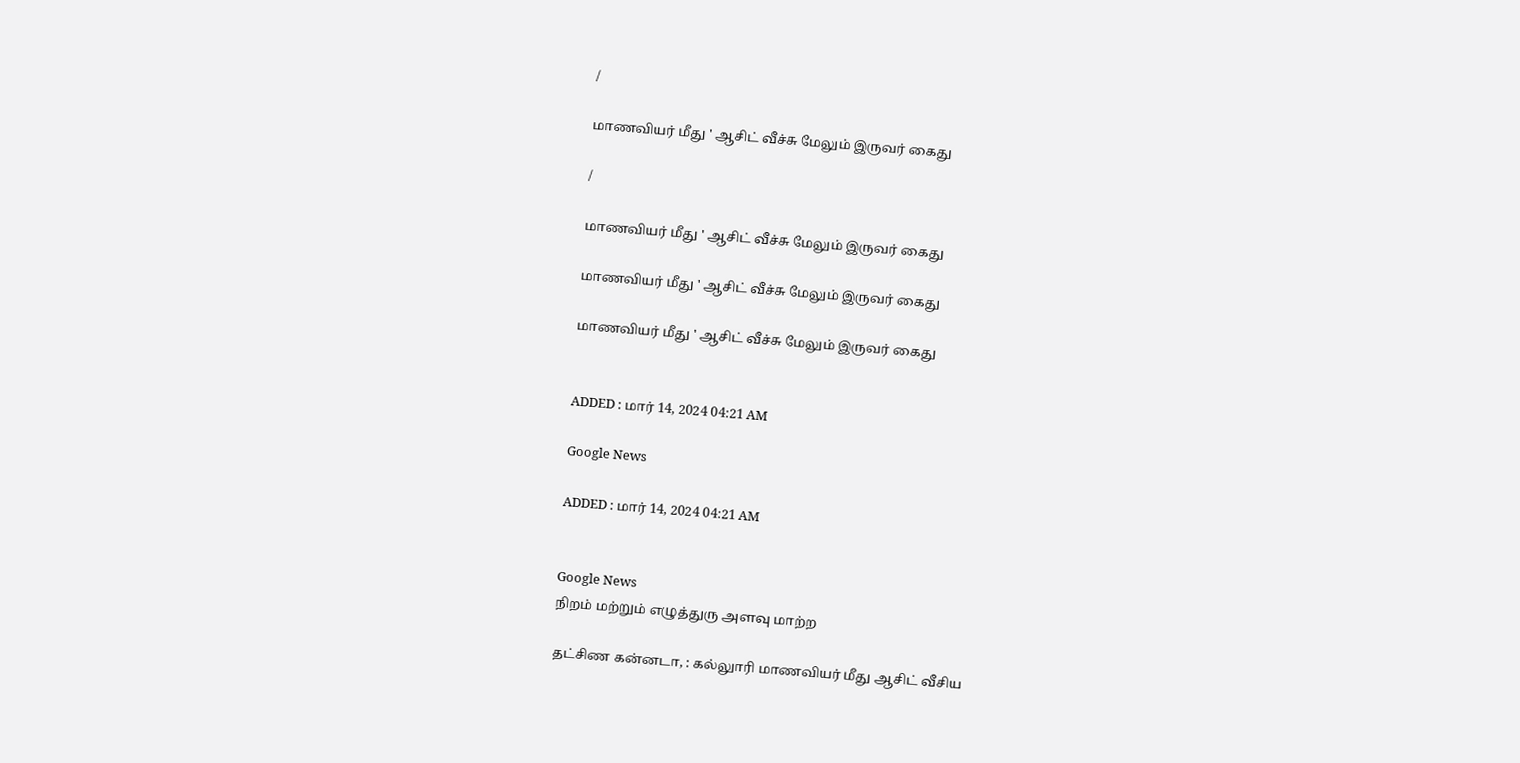/

மாணவியர் மீது ' ஆசிட் வீச்சு மேலும் இருவர் கைது

/

மாணவியர் மீது ' ஆசிட் வீச்சு மேலும் இருவர் கைது

மாணவியர் மீது ' ஆசிட் வீச்சு மேலும் இருவர் கைது

மாணவியர் மீது ' ஆசிட் வீச்சு மேலும் இருவர் கைது


ADDED : மார் 14, 2024 04:21 AM

Google News

ADDED : மார் 14, 2024 04:21 AM


Google News
நிறம் மற்றும் எழுத்துரு அளவு மாற்ற

தட்சிண கன்னடா, : கல்லுாரி மாணவியர் மீது ஆசிட் வீசிய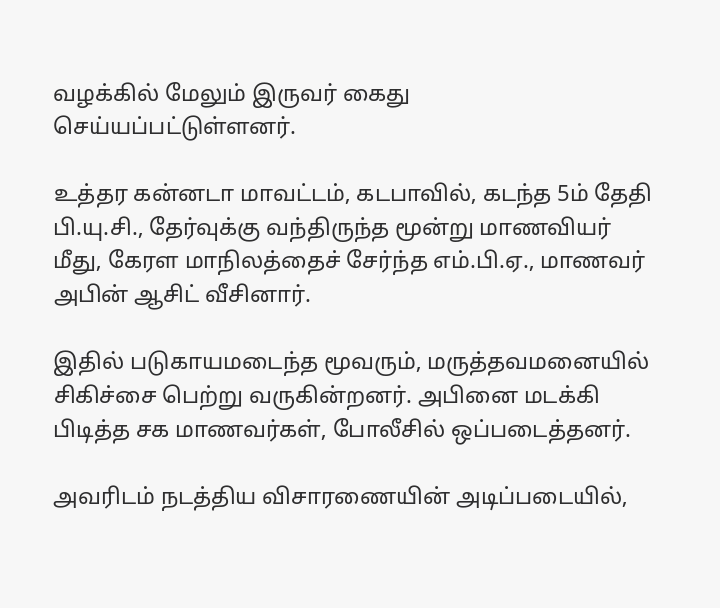வழக்கில் மேலும் இருவர் கைது செய்யப்பட்டுள்ளனர்.

உத்தர கன்னடா மாவட்டம், கடபாவில், கடந்த 5ம் தேதி பி.யு.சி., தேர்வுக்கு வந்திருந்த மூன்று மாணவியர் மீது, கேரள மாநிலத்தைச் சேர்ந்த எம்.பி.ஏ., மாணவர் அபின் ஆசிட் வீசினார்.

இதில் படுகாயமடைந்த மூவரும், மருத்தவமனையில் சிகிச்சை பெற்று வருகின்றனர். அபினை மடக்கி பிடித்த சக மாணவர்கள், போலீசில் ஒப்படைத்தனர்.

அவரிடம் நடத்திய விசாரணையின் அடிப்படையில்,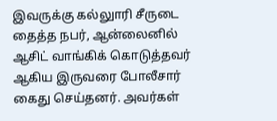இவருக்கு கல்லுாரி சீருடை தைத்த நபர், ஆன்லைனில் ஆசிட் வாங்கிக் கொடுத்தவர் ஆகிய இருவரை போலீசார் கைது செய்தனர். அவர்கள்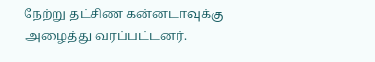நேற்று தட்சிண கன்னடாவுக்கு அழைத்து வரப்பட்டனர்.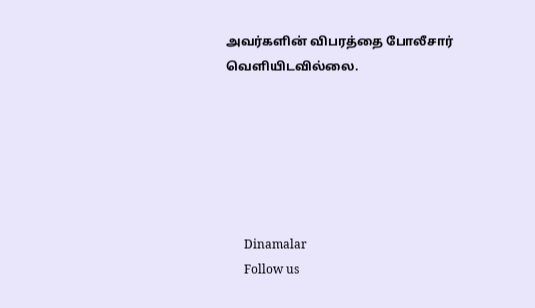அவர்களின் விபரத்தை போலீசார் வெளியிடவில்லை.






      Dinamalar
      Follow us